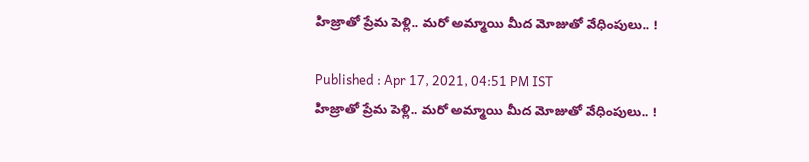హిజ్రాతో ప్రేమ పెళ్లి.. మరో అమ్మాయి మీద మోజుతో వేధింపులు.. !

Published : Apr 17, 2021, 04:51 PM IST
హిజ్రాతో ప్రేమ పెళ్లి.. మరో అమ్మాయి మీద మోజుతో వేధింపులు.. !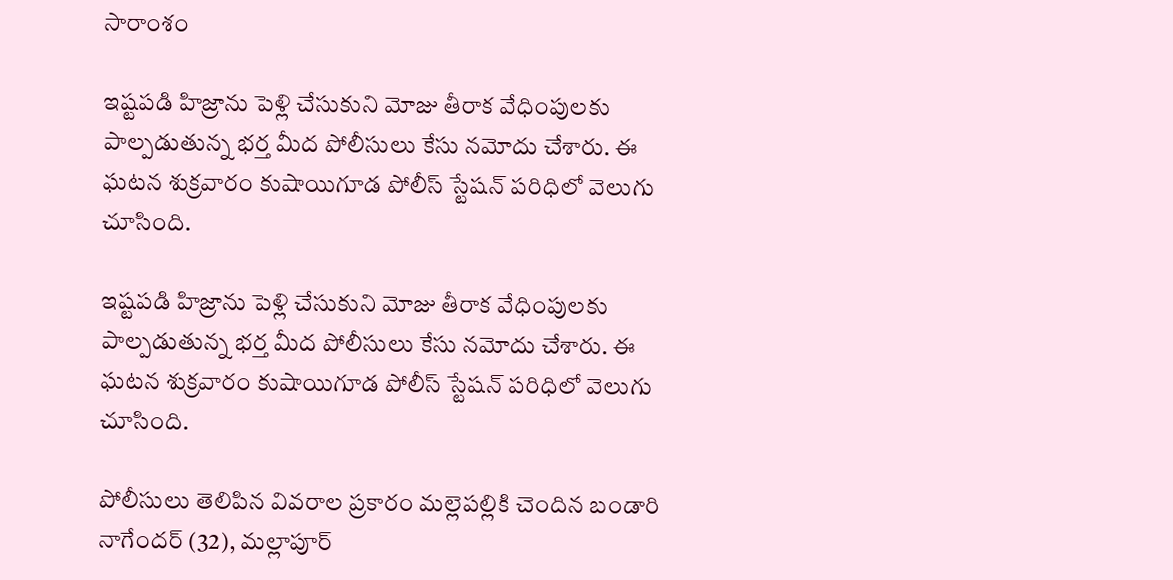సారాంశం

ఇష్టపడి హిజ్రాను పెళ్లి చేసుకుని మోజు తీరాక వేధింపులకు పాల్పడుతున్న భర్త మీద పోలీసులు కేసు నమోదు చేశారు. ఈ ఘటన శుక్రవారం కుషాయిగూడ పోలీస్ స్టేషన్ పరిధిలో వెలుగు చూసింది.

ఇష్టపడి హిజ్రాను పెళ్లి చేసుకుని మోజు తీరాక వేధింపులకు పాల్పడుతున్న భర్త మీద పోలీసులు కేసు నమోదు చేశారు. ఈ ఘటన శుక్రవారం కుషాయిగూడ పోలీస్ స్టేషన్ పరిధిలో వెలుగు చూసింది.

పోలీసులు తెలిపిన వివరాల ప్రకారం మల్లెపల్లికి చెందిన బండారి నాగేందర్ (32), మల్లాపూర్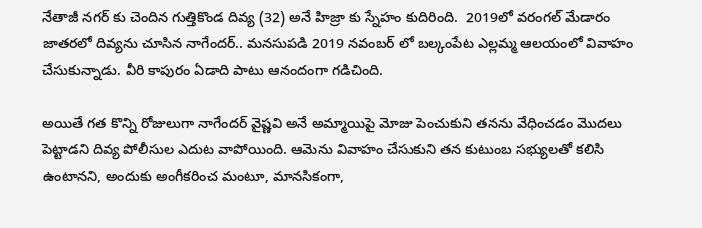నేతాజీ నగర్ కు చెందిన గుత్తికొండ దివ్య (32) అనే హిజ్రా కు స్నేహం కుదిరింది.  2019లో వరంగల్ మేడారం జాతరలో దివ్యను చూసిన నాగేందర్.. మనసుపడి 2019 నవంబర్ లో బల్కంపేట ఎల్లమ్మ ఆలయంలో వివాహం చేసుకున్నాడు. వీరి కాపురం ఏడాది పాటు ఆనందంగా గడిచింది.

అయితే గత కొన్ని రోజులుగా నాగేందర్ వైష్ణవి అనే అమ్మాయిపై మోజు పెంచుకుని తనను వేధించడం మొదలు పెట్టాడని దివ్య పోలీసుల ఎదుట వాపోయింది. ఆమెను వివాహం చేసుకుని తన కుటుంబ సభ్యులతో కలిసి ఉంటానని, అందుకు అంగీకరించ మంటూ, మానసికంగా,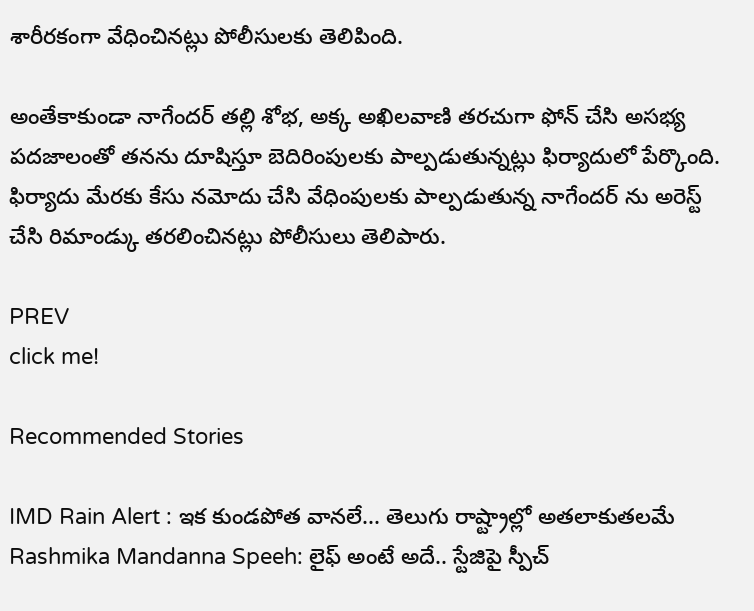శారీరకంగా వేధించినట్లు పోలీసులకు తెలిపింది.

అంతేకాకుండా నాగేందర్ తల్లి శోభ, అక్క అఖిలవాణి తరచుగా ఫోన్ చేసి అసభ్య పదజాలంతో తనను దూషిస్తూ బెదిరింపులకు పాల్పడుతున్నట్లు ఫిర్యాదులో పేర్కొంది. ఫిర్యాదు మేరకు కేసు నమోదు చేసి వేధింపులకు పాల్పడుతున్న నాగేందర్ ను అరెస్ట్ చేసి రిమాండ్కు తరలించినట్లు పోలీసులు తెలిపారు.

PREV
click me!

Recommended Stories

IMD Rain Alert : ఇక కుండపోత వానలే... తెలుగు రాష్ట్రాల్లో అతలాకుతలమే
Rashmika Mandanna Speeh: లైఫ్ అంటే అదే.. స్టేజిపై స్పీచ్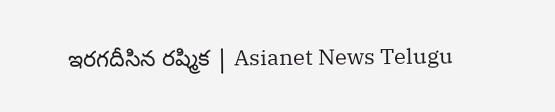ఇరగదీసిన రష్మిక | Asianet News Telugu